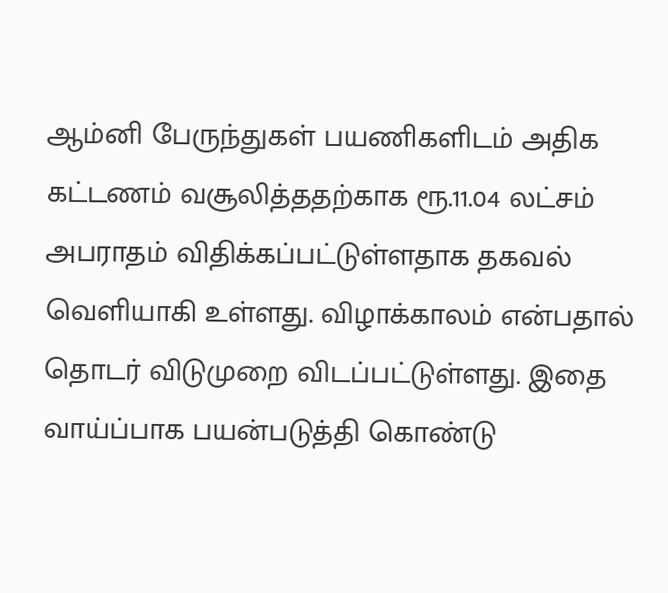ஆம்னி பேருந்துகள் பயணிகளிடம் அதிக கட்டணம் வசூலித்ததற்காக ரூ.11.04 லட்சம் அபராதம் விதிக்கப்பட்டுள்ளதாக தகவல் வெளியாகி உள்ளது. விழாக்காலம் என்பதால் தொடர் விடுமுறை விடப்பட்டுள்ளது. இதை வாய்ப்பாக பயன்படுத்தி கொண்டு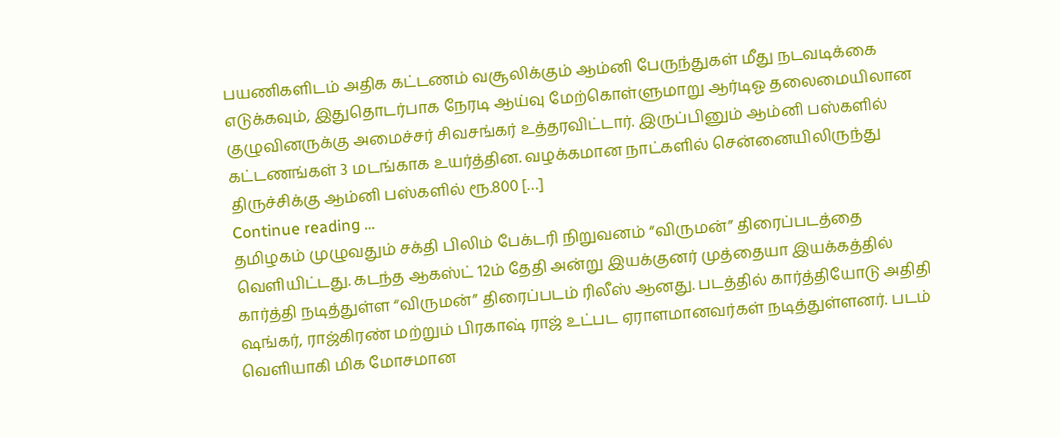பயணிகளிடம் அதிக கட்டணம் வசூலிக்கும் ஆம்னி பேருந்துகள் மீது நடவடிக்கை எடுக்கவும், இதுதொடர்பாக நேரடி ஆய்வு மேற்கொள்ளுமாறு ஆர்டிஓ தலைமையிலான குழுவினருக்கு அமைச்சர் சிவசங்கர் உத்தரவிட்டார். இருப்பினும் ஆம்னி பஸ்களில் கட்டணங்கள் 3 மடங்காக உயர்த்தின. வழக்கமான நாட்களில் சென்னையிலிருந்து திருச்சிக்கு ஆம்னி பஸ்களில் ரூ.800 […]
Continue reading …
தமிழகம் முழுவதும் சக்தி பிலிம் பேக்டரி நிறுவனம் “விருமன்” திரைப்படத்தை வெளியிட்டது. கடந்த ஆகஸ்ட் 12ம் தேதி அன்று இயக்குனர் முத்தையா இயக்கத்தில் கார்த்தி நடித்துள்ள “விருமன்” திரைப்படம் ரிலீஸ் ஆனது. படத்தில் கார்த்தியோடு அதிதி ஷங்கர், ராஜ்கிரண் மற்றும் பிரகாஷ் ராஜ் உட்பட ஏராளமானவர்கள் நடித்துள்ளனர். படம் வெளியாகி மிக மோசமான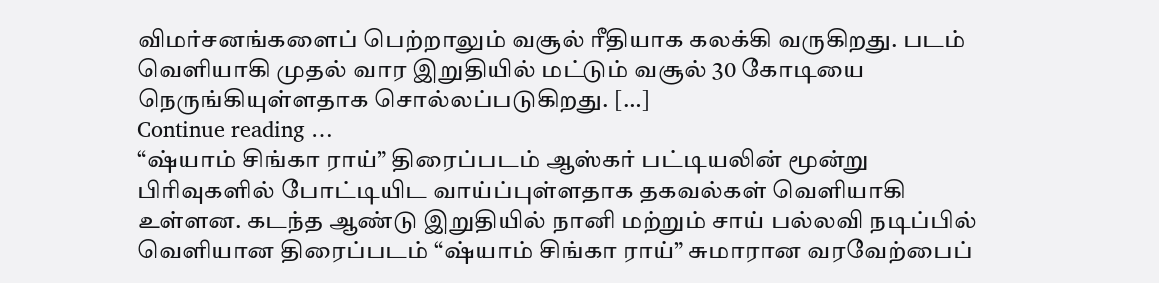விமர்சனங்களைப் பெற்றாலும் வசூல் ரீதியாக கலக்கி வருகிறது. படம் வெளியாகி முதல் வார இறுதியில் மட்டும் வசூல் 30 கோடியை நெருங்கியுள்ளதாக சொல்லப்படுகிறது. […]
Continue reading …
“ஷ்யாம் சிங்கா ராய்” திரைப்படம் ஆஸ்கர் பட்டியலின் மூன்று பிரிவுகளில் போட்டியிட வாய்ப்புள்ளதாக தகவல்கள் வெளியாகி உள்ளன. கடந்த ஆண்டு இறுதியில் நானி மற்றும் சாய் பல்லவி நடிப்பில் வெளியான திரைப்படம் “ஷ்யாம் சிங்கா ராய்” சுமாரான வரவேற்பைப்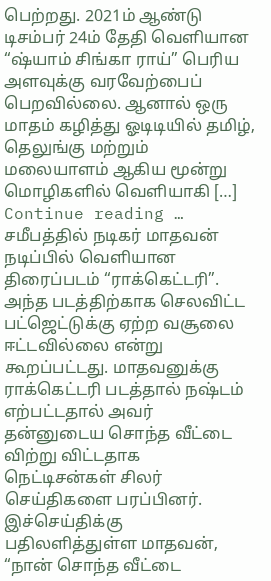பெற்றது. 2021ம் ஆண்டு டிசம்பர் 24ம் தேதி வெளியான “ஷ்யாம் சிங்கா ராய்” பெரிய அளவுக்கு வரவேற்பைப் பெறவில்லை. ஆனால் ஒரு மாதம் கழித்து ஓடிடியில் தமிழ், தெலுங்கு மற்றும் மலையாளம் ஆகிய மூன்று மொழிகளில் வெளியாகி […]
Continue reading …
சமீபத்தில் நடிகர் மாதவன் நடிப்பில் வெளியான திரைப்படம் “ராக்கெட்டரி”. அந்த படத்திற்காக செலவிட்ட பட்ஜெட்டுக்கு ஏற்ற வசூலை ஈட்டவில்லை என்று கூறப்பட்டது. மாதவனுக்கு ராக்கெட்டரி படத்தால் நஷ்டம் எற்பட்டதால் அவர் தன்னுடைய சொந்த வீட்டை விற்று விட்டதாக நெட்டிசன்கள் சிலர் செய்திகளை பரப்பினர். இச்செய்திக்கு பதிலளித்துள்ள மாதவன், “நான் சொந்த வீட்டை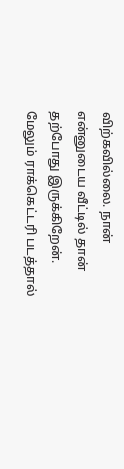விற்கவில்லை. நான் என்னுடைய வீட்டில் தான் தற்போது இருக்கிறேன். மேலும் ராக்கெட்டரி படத்தால்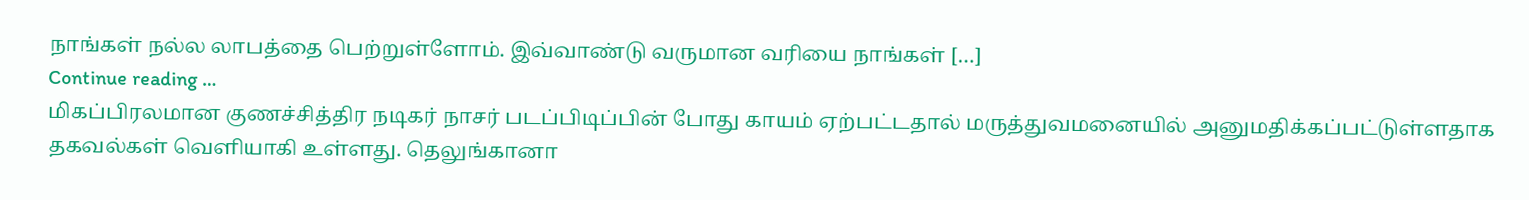நாங்கள் நல்ல லாபத்தை பெற்றுள்ளோம். இவ்வாண்டு வருமான வரியை நாங்கள் […]
Continue reading …
மிகப்பிரலமான குணச்சித்திர நடிகர் நாசர் படப்பிடிப்பின் போது காயம் ஏற்பட்டதால் மருத்துவமனையில் அனுமதிக்கப்பட்டுள்ளதாக தகவல்கள் வெளியாகி உள்ளது. தெலுங்கானா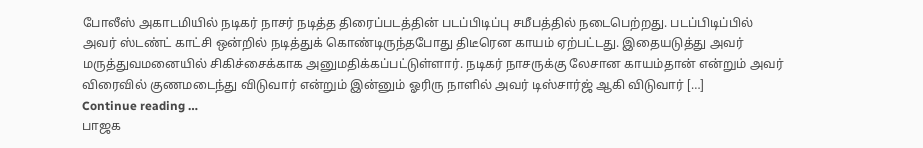போலீஸ் அகாடமியில் நடிகர் நாசர் நடித்த திரைப்படத்தின் படப்பிடிப்பு சமீபத்தில் நடைபெற்றது. படப்பிடிப்பில் அவர் ஸ்டண்ட் காட்சி ஒன்றில் நடித்துக் கொண்டிருந்தபோது திடீரென காயம் ஏற்பட்டது. இதையடுத்து அவர் மருத்துவமனையில் சிகிச்சைக்காக அனுமதிக்கப்பட்டுள்ளார். நடிகர் நாசருக்கு லேசான காயம்தான் என்றும் அவர் விரைவில் குணமடைந்து விடுவார் என்றும் இன்னும் ஓரிரு நாளில் அவர் டிஸ்சார்ஜ் ஆகி விடுவார் […]
Continue reading …
பாஜக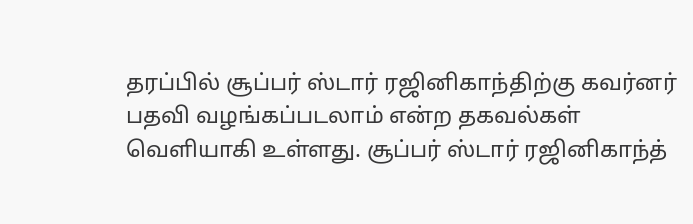தரப்பில் சூப்பர் ஸ்டார் ரஜினிகாந்திற்கு கவர்னர் பதவி வழங்கப்படலாம் என்ற தகவல்கள் வெளியாகி உள்ளது. சூப்பர் ஸ்டார் ரஜினிகாந்த்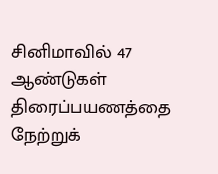சினிமாவில் 47 ஆண்டுகள் திரைப்பயணத்தை நேற்றுக்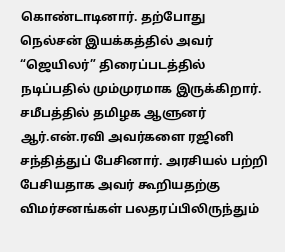கொண்டாடினார். தற்போது நெல்சன் இயக்கத்தில் அவர் “ஜெயிலர்” திரைப்படத்தில் நடிப்பதில் மும்முரமாக இருக்கிறார். சமீபத்தில் தமிழக ஆளுனர் ஆர்.என்.ரவி அவர்களை ரஜினி சந்தித்துப் பேசினார். அரசியல் பற்றி பேசியதாக அவர் கூறியதற்கு விமர்சனங்கள் பலதரப்பிலிருந்தும்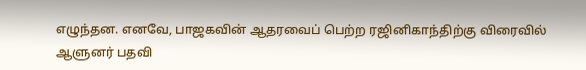எழுந்தன. எனவே, பாஜகவின் ஆதரவைப் பெற்ற ரஜினிகாந்திற்கு விரைவில் ஆளுனர் பதவி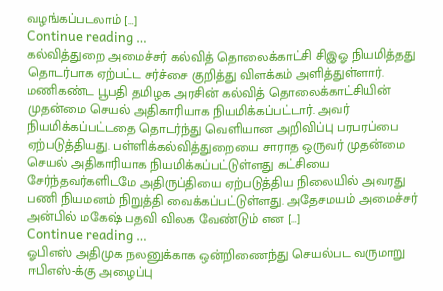வழங்கப்படலாம் […]
Continue reading …
கல்வித்துறை அமைச்சர் கல்வித் தொலைக்காட்சி சிஇஓ நியமித்தது தொடர்பாக ஏற்பட்ட சர்ச்சை குறித்து விளக்கம் அளித்துள்ளார். மணிகண்ட பூபதி தமிழக அரசின் கல்வித் தொலைக்காட்சியின் முதன்மை செயல் அதிகாரியாக நியமிக்கப்பட்டார். அவர் நியமிக்கப்பட்டதை தொடர்ந்து வெளியான அறிவிப்பு பரபரப்பை ஏற்படுத்தியது. பள்ளிக்கல்வித்துறையை சாராத ஒருவர் முதன்மை செயல் அதிகாரியாக நியமிக்கப்பட்டுள்ளது கட்சியை சேர்ந்தவர்களிடமே அதிருப்தியை ஏற்படுத்திய நிலையில் அவரது பணி நியமனம் நிறுத்தி வைக்கப்பட்டுள்ளது. அதேசமயம் அமைச்சர் அன்பில் மகேஷ் பதவி விலக வேண்டும் என […]
Continue reading …
ஓபிஎஸ் அதிமுக நலனுக்காக ஒன்றிணைந்து செயல்பட வருமாறு ஈபிஎஸ்-க்கு அழைப்பு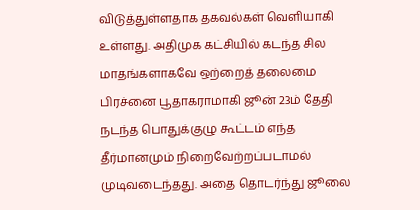விடுத்துள்ளதாக தகவல்கள் வெளியாகி உள்ளது. அதிமுக கட்சியில் கடந்த சில மாதங்களாகவே ஒற்றைத் தலைமை பிரச்னை பூதாகராமாகி ஜூன் 23ம் தேதி நடந்த பொதுக்குழு கூட்டம் எந்த தீர்மானமும் நிறைவேற்றப்படாமல் முடிவடைந்தது. அதை தொடர்ந்து ஜூலை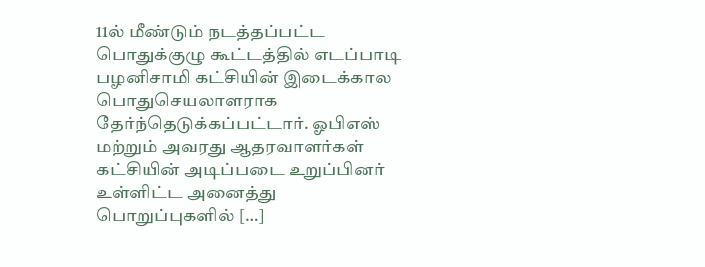11ல் மீண்டும் நடத்தப்பட்ட பொதுக்குழு கூட்டத்தில் எடப்பாடி பழனிசாமி கட்சியின் இடைக்கால பொதுசெயலாளராக தேர்ந்தெடுக்கப்பட்டார். ஓபிஎஸ் மற்றும் அவரது ஆதரவாளர்கள் கட்சியின் அடிப்படை உறுப்பினர் உள்ளிட்ட அனைத்து பொறுப்புகளில் […]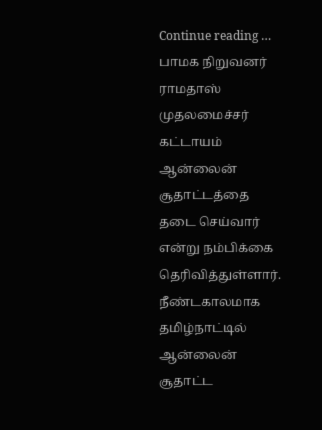Continue reading …
பாமக நிறுவனர் ராமதாஸ் முதலமைச்சர் கட்டாயம் ஆன்லைன் சூதாட்டத்தை தடை செய்வார் என்று நம்பிக்கை தெரிவித்துள்ளார். நீண்டகாலமாக தமிழ்நாட்டில் ஆன்லைன் சூதாட்ட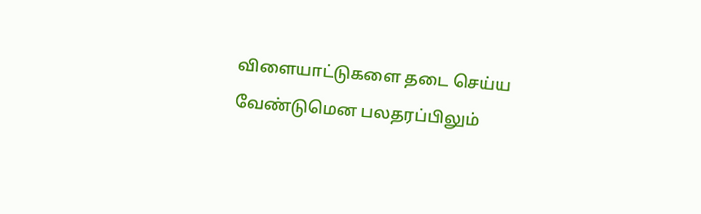விளையாட்டுகளை தடை செய்ய வேண்டுமென பலதரப்பிலும்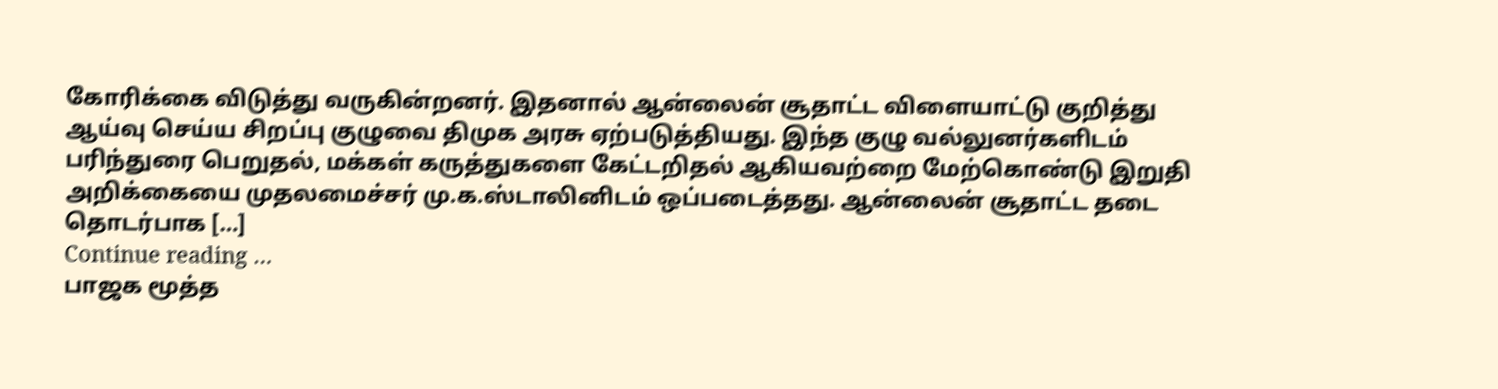கோரிக்கை விடுத்து வருகின்றனர். இதனால் ஆன்லைன் சூதாட்ட விளையாட்டு குறித்து ஆய்வு செய்ய சிறப்பு குழுவை திமுக அரசு ஏற்படுத்தியது. இந்த குழு வல்லுனர்களிடம் பரிந்துரை பெறுதல், மக்கள் கருத்துகளை கேட்டறிதல் ஆகியவற்றை மேற்கொண்டு இறுதி அறிக்கையை முதலமைச்சர் மு.க.ஸ்டாலினிடம் ஒப்படைத்தது. ஆன்லைன் சூதாட்ட தடை தொடர்பாக […]
Continue reading …
பாஜக மூத்த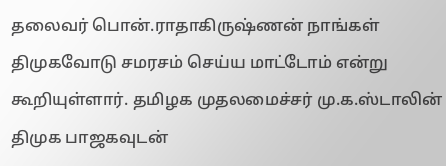தலைவர் பொன்.ராதாகிருஷ்ணன் நாங்கள் திமுகவோடு சமரசம் செய்ய மாட்டோம் என்று கூறியுள்ளார். தமிழக முதலமைச்சர் மு.க.ஸ்டாலின் திமுக பாஜகவுடன்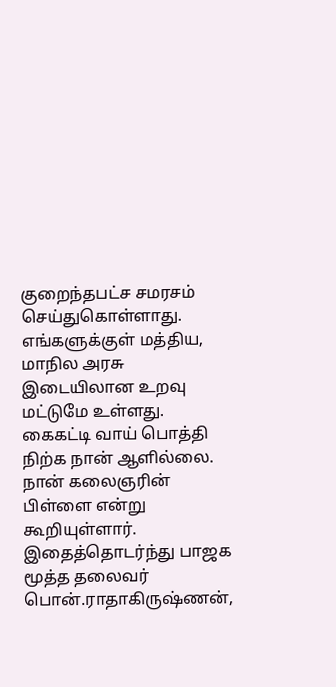குறைந்தபட்ச சமரசம் செய்துகொள்ளாது. எங்களுக்குள் மத்திய, மாநில அரசு இடையிலான உறவு மட்டுமே உள்ளது. கைகட்டி வாய் பொத்தி நிற்க நான் ஆளில்லை. நான் கலைஞரின் பிள்ளை என்று கூறியுள்ளார். இதைத்தொடர்ந்து பாஜக மூத்த தலைவர் பொன்.ராதாகிருஷ்ணன்,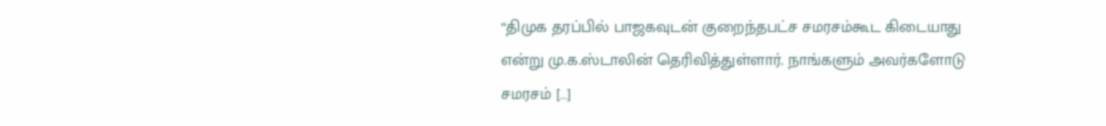“திமுக தரப்பில் பாஜகவுடன் குறைந்தபட்ச சமரசம்கூட கிடையாது என்று மு.க.ஸ்டாலின் தெரிவித்துள்ளார். நாங்களும் அவர்களோடு சமரசம் […]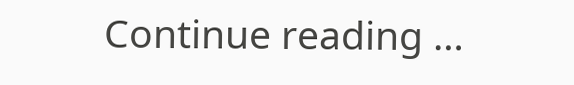Continue reading …